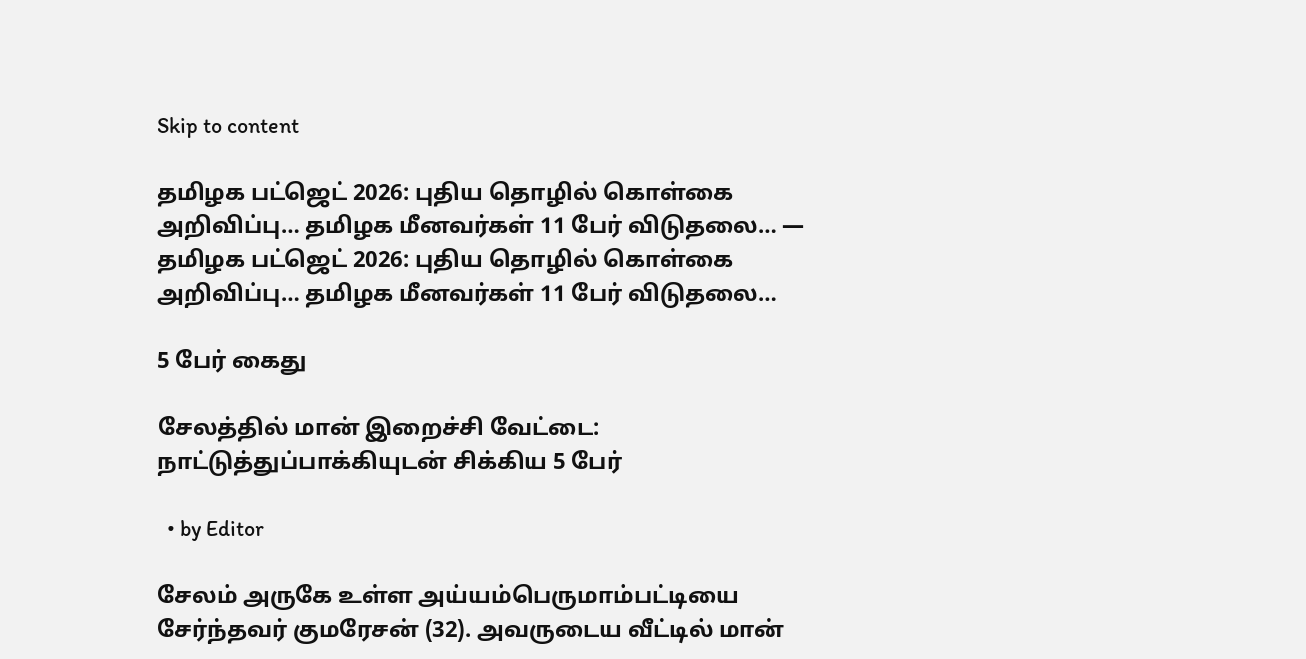Skip to content

தமிழக பட்ஜெட் 2026: புதிய தொழில் கொள்கை அறிவிப்பு… தமிழக மீனவர்கள் 11 பேர் விடுதலை… — தமிழக பட்ஜெட் 2026: புதிய தொழில் கொள்கை அறிவிப்பு… தமிழக மீனவர்கள் 11 பேர் விடுதலை…

5 பேர் கைது

சேலத்தில் மான் இறைச்சி வேட்டை: நாட்டுத்துப்பாக்கியுடன் சிக்கிய 5 பேர்

  • by Editor

சேலம் அருகே உள்ள அய்யம்பெருமாம்பட்டியை சேர்ந்தவர் குமரேசன் (32). அவருடைய வீட்டில் மான்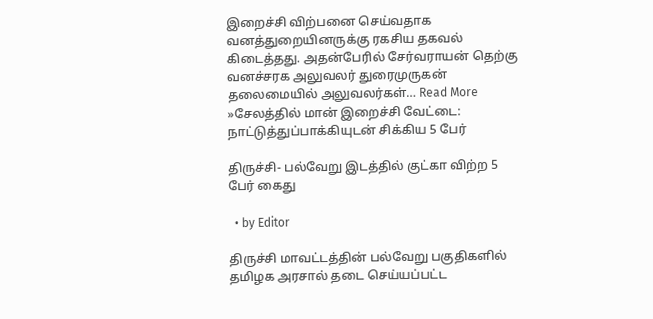இறைச்சி விற்பனை செய்வதாக வனத்துறையினருக்கு ரகசிய தகவல் கிடைத்தது. அதன்பேரில் சேர்வராயன் தெற்கு வனச்சரக அலுவலர் துரைமுருகன் தலைமையில் அலுவலர்கள்… Read More »சேலத்தில் மான் இறைச்சி வேட்டை: நாட்டுத்துப்பாக்கியுடன் சிக்கிய 5 பேர்

திருச்சி- பல்வேறு இடத்தில் குட்கா விற்ற 5 பேர் கைது

  • by Editor

திருச்சி மாவட்டத்தின் பல்வேறு பகுதிகளில் தமிழக அரசால் தடை செய்யப்பட்ட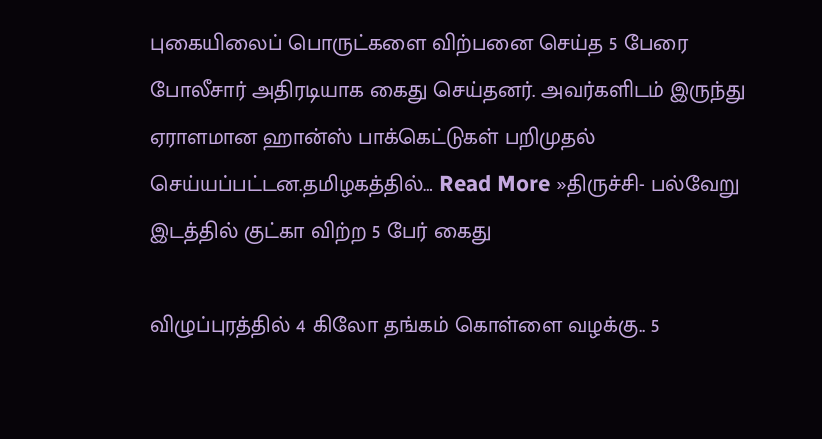புகையிலைப் பொருட்களை விற்பனை செய்த 5 பேரை போலீசார் அதிரடியாக கைது செய்தனர். அவர்களிடம் இருந்து ஏராளமான ஹான்ஸ் பாக்கெட்டுகள் பறிமுதல் செய்யப்பட்டன.தமிழகத்தில்… Read More »திருச்சி- பல்வேறு இடத்தில் குட்கா விற்ற 5 பேர் கைது

விழுப்புரத்தில் 4 கிலோ தங்கம் கொள்ளை வழக்கு.. 5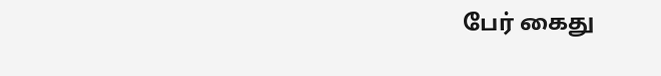பேர் கைது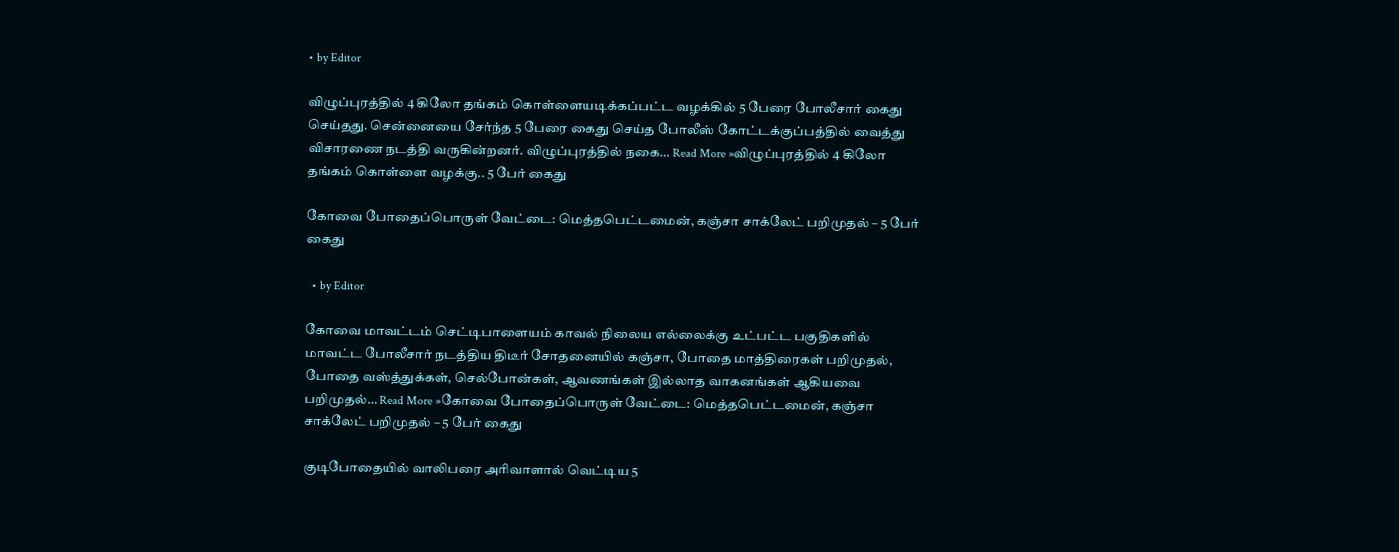• by Editor

விழுப்புரத்தில் 4 கிலோ தங்கம் கொள்ளையடிக்கப்பட்ட வழக்கில் 5 பேரை போலீசார் கைது செய்தது. சென்னையை சேர்ந்த 5 பேரை கைது செய்த போலீஸ் கோட்டக்குப்பத்தில் வைத்து விசாரணை நடத்தி வருகின்றனர். விழுப்புரத்தில் நகை… Read More »விழுப்புரத்தில் 4 கிலோ தங்கம் கொள்ளை வழக்கு.. 5 பேர் கைது

கோவை போதைப்பொருள் வேட்டை: மெத்தபெட்டமைன், கஞ்சா சாக்லேட் பறிமுதல் – 5 பேர் கைது

  • by Editor

கோவை மாவட்டம் செட்டிபாளையம் காவல் நிலைய எல்லைக்கு உட்பட்ட பகுதிகளில் மாவட்ட போலீசார் நடத்திய திடீர் சோதனையில் கஞ்சா, போதை மாத்திரைகள் பறிமுதல், போதை வஸ்த்துக்கள், செல்போன்கள், ஆவணங்கள் இல்லாத வாகனங்கள் ஆகியவை பறிமுதல்… Read More »கோவை போதைப்பொருள் வேட்டை: மெத்தபெட்டமைன், கஞ்சா சாக்லேட் பறிமுதல் – 5 பேர் கைது

குடிபோதையில் வாலிபரை அரிவாளால் வெட்டிய 5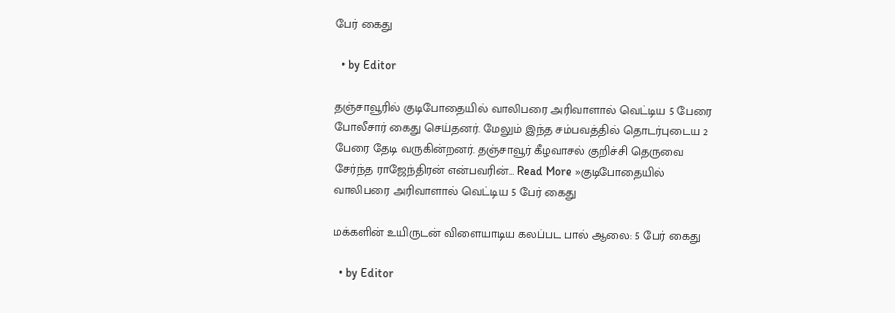பேர் கைது

  • by Editor

தஞ்சாவூரில் குடிபோதையில் வாலிபரை அரிவாளால் வெட்டிய 5 பேரை போலீசார் கைது செய்தனர். மேலும் இந்த சம்பவத்தில் தொடர்புடைய 2 பேரை தேடி வருகின்றனர். தஞ்சாவூர் கீழவாசல் குறிச்சி தெருவை சேர்ந்த ராஜேந்திரன் என்பவரின்… Read More »குடிபோதையில் வாலிபரை அரிவாளால் வெட்டிய 5 பேர் கைது

மக்களின் உயிருடன் விளையாடிய கலப்பட பால் ஆலை: 5 பேர் கைது

  • by Editor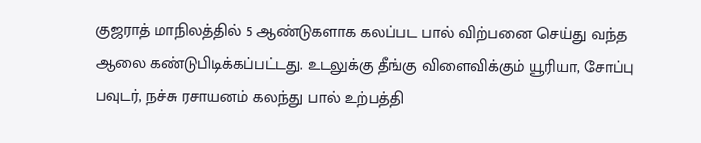குஜராத் மாநிலத்தில் 5 ஆண்டுகளாக கலப்பட பால் விற்பனை செய்து வந்த ஆலை கண்டுபிடிக்கப்பட்டது. உடலுக்கு தீங்கு விளைவிக்கும் யூரியா, சோப்பு பவுடர், நச்சு ரசாயனம் கலந்து பால் உற்பத்தி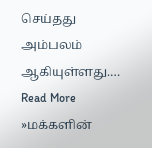செய்தது அம்பலம் ஆகியுள்ளது.… Read More »மக்களின்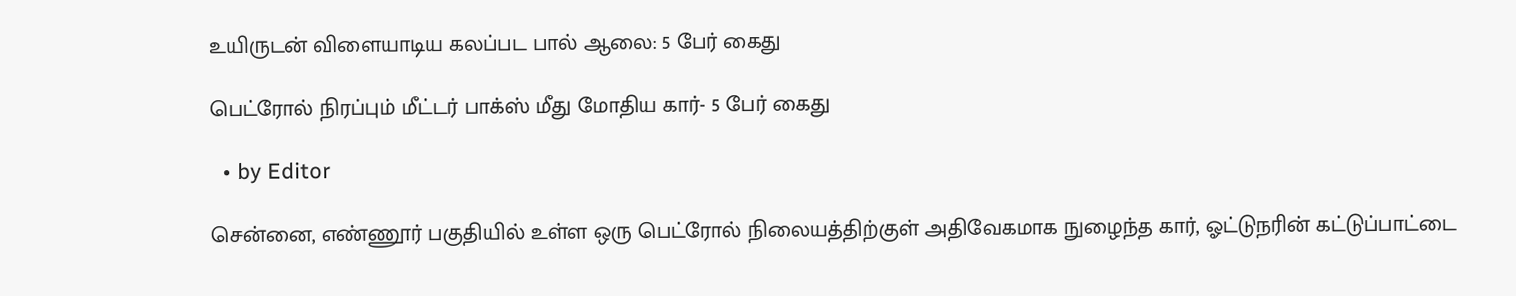உயிருடன் விளையாடிய கலப்பட பால் ஆலை: 5 பேர் கைது

பெட்ரோல் நிரப்பும் மீட்டர் பாக்ஸ் மீது மோதிய கார்- 5 பேர் கைது

  • by Editor

சென்னை, எண்ணூர் பகுதியில் உள்ள ஒரு பெட்ரோல் நிலையத்திற்குள் அதிவேகமாக நுழைந்த கார், ஓட்டுநரின் கட்டுப்பாட்டை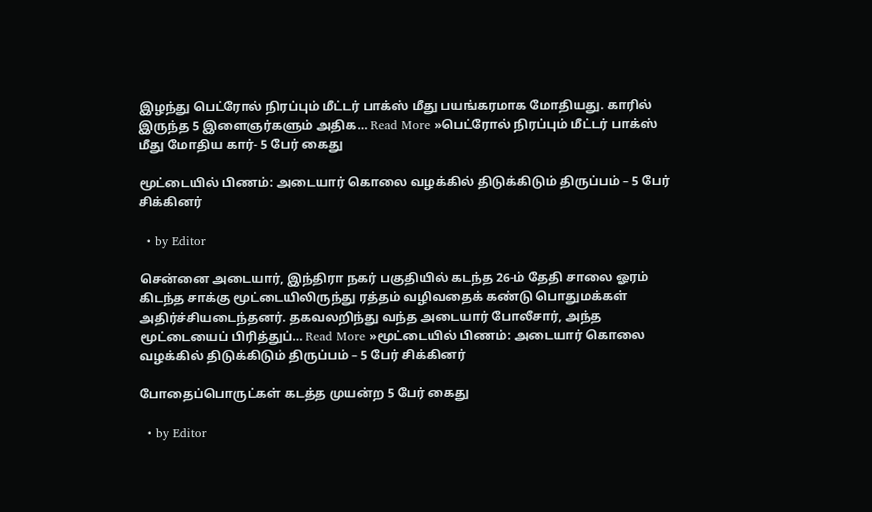இழந்து பெட்ரோல் நிரப்பும் மீட்டர் பாக்ஸ் மீது பயங்கரமாக மோதியது. காரில் இருந்த 5 இளைஞர்களும் அதிக… Read More »பெட்ரோல் நிரப்பும் மீட்டர் பாக்ஸ் மீது மோதிய கார்- 5 பேர் கைது

மூட்டையில் பிணம்: அடையார் கொலை வழக்கில் திடுக்கிடும் திருப்பம் – 5 பேர் சிக்கினர்

  • by Editor

சென்னை அடையார், இந்திரா நகர் பகுதியில் கடந்த 26-ம் தேதி சாலை ஓரம் கிடந்த சாக்கு மூட்டையிலிருந்து ரத்தம் வழிவதைக் கண்டு பொதுமக்கள் அதிர்ச்சியடைந்தனர். தகவலறிந்து வந்த அடையார் போலீசார், அந்த மூட்டையைப் பிரித்துப்… Read More »மூட்டையில் பிணம்: அடையார் கொலை வழக்கில் திடுக்கிடும் திருப்பம் – 5 பேர் சிக்கினர்

போதைப்பொருட்கள் கடத்த முயன்ற 5 பேர் கைது

  • by Editor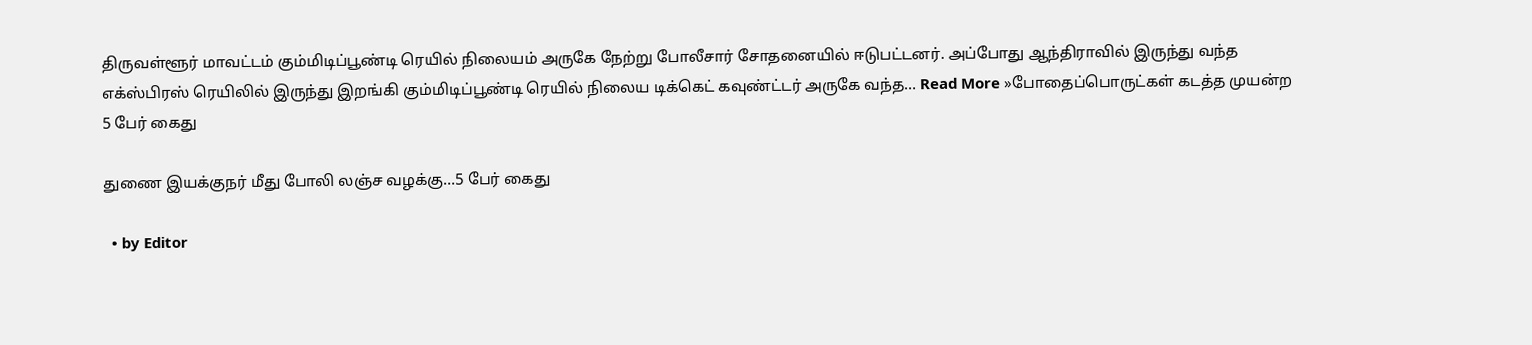திருவள்ளூர் மாவட்டம் கும்மிடிப்பூண்டி ரெயில் நிலையம் அருகே நேற்று போலீசார் சோதனையில் ஈடுபட்டனர். அப்போது ஆந்திராவில் இருந்து வந்த எக்ஸ்பிரஸ் ரெயிலில் இருந்து இறங்கி கும்மிடிப்பூண்டி ரெயில் நிலைய டிக்கெட் கவுண்ட்டர் அருகே வந்த… Read More »போதைப்பொருட்கள் கடத்த முயன்ற 5 பேர் கைது

துணை இயக்குநர் மீது போலி லஞ்ச வழக்கு…5 பேர் கைது

  • by Editor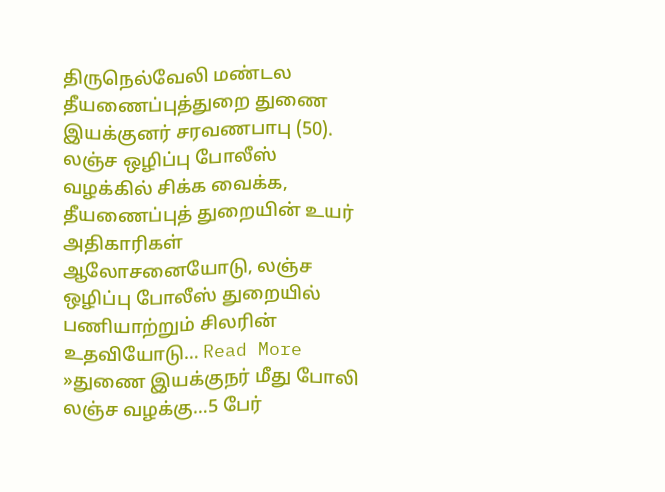திருநெல்வேலி மண்டல தீயணைப்புத்துறை துணை இயக்குனர் சரவணபாபு (50). லஞ்ச ஒழிப்பு போலீஸ் வழக்கில் சிக்க வைக்க, தீயணைப்புத் துறையின் உயர் அதிகாரிகள் ஆலோசனையோடு, லஞ்ச ஒழிப்பு போலீஸ் துறையில் பணியாற்றும் சிலரின் உதவியோடு… Read More »துணை இயக்குநர் மீது போலி லஞ்ச வழக்கு…5 பேர்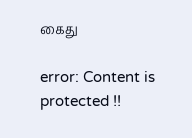கைது

error: Content is protected !!